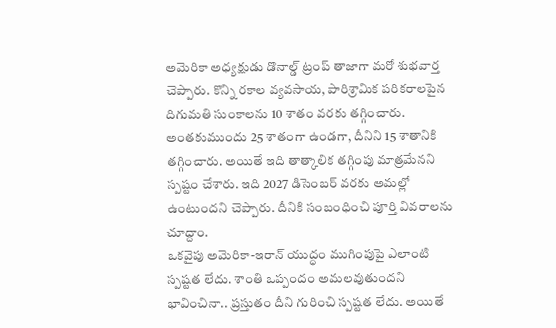అమెరికా అధ్యక్షుడు డొనాల్డ్ ట్రంప్ తాజాగా మరో శుభవార్త చెప్పారు. కొన్ని రకాల వ్యవసాయ, పారిశ్రామిక పరికరాలపైన దిగుమతి సుంకాలను 10 శాతం వరకు తగ్గించారు. అంతకుముందు 25 శాతంగా ఉండగా, దీనిని 15 శాతానికి తగ్గించారు. అయితే ఇది తాత్కాలిక తగ్గింపు మాత్రమేనని స్పష్టం చేశారు. ఇది 2027 డిసెంబర్ వరకు అమల్లో ఉంటుందని చెప్పారు. దీనికి సంబంధించి పూర్తి వివరాలను చూద్దాం.
ఒకవైపు అమెరికా-ఇరాన్ యుద్ధం ముగింపుపై ఎలాంటి స్పష్టత లేదు. శాంతి ఒప్పందం అమలవుతుందని భావించినా.. ప్రస్తుతం దీని గురించి స్పష్టత లేదు. అయితే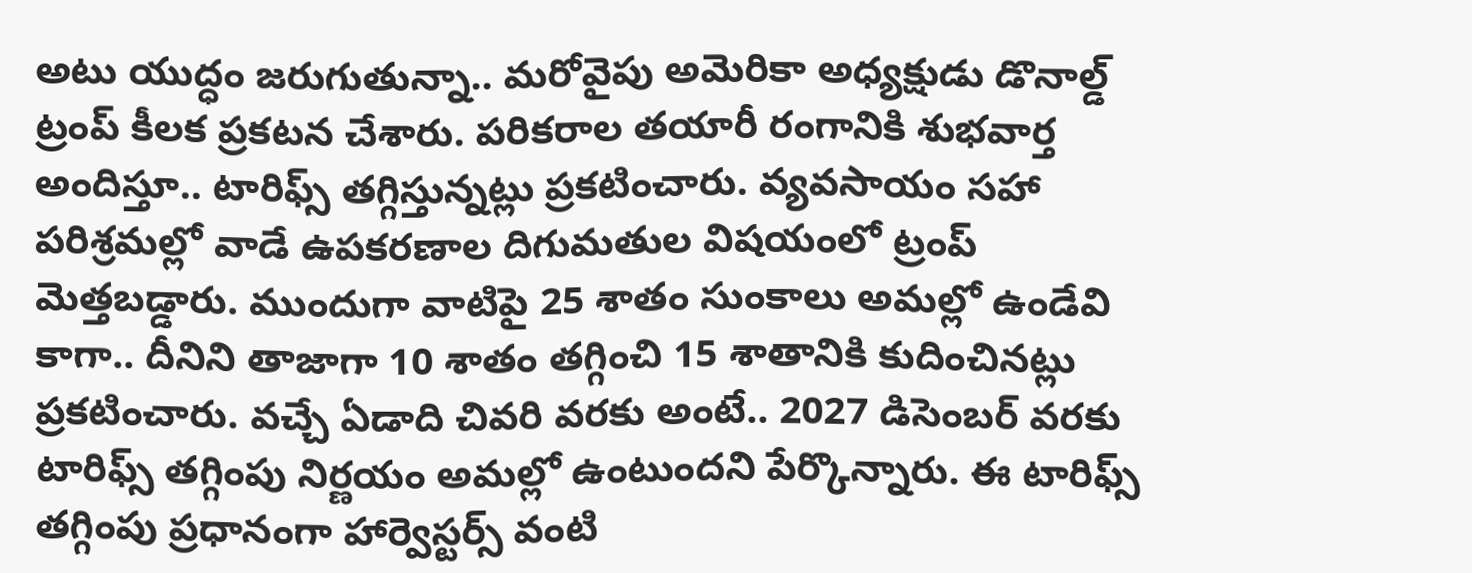అటు యుద్ధం జరుగుతున్నా.. మరోవైపు అమెరికా అధ్యక్షుడు డొనాల్డ్ ట్రంప్ కీలక ప్రకటన చేశారు. పరికరాల తయారీ రంగానికి శుభవార్త అందిస్తూ.. టారిఫ్స్ తగ్గిస్తున్నట్లు ప్రకటించారు. వ్యవసాయం సహా పరిశ్రమల్లో వాడే ఉపకరణాల దిగుమతుల విషయంలో ట్రంప్ మెత్తబడ్డారు. ముందుగా వాటిపై 25 శాతం సుంకాలు అమల్లో ఉండేవి కాగా.. దీనిని తాజాగా 10 శాతం తగ్గించి 15 శాతానికి కుదించినట్లు ప్రకటించారు. వచ్చే ఏడాది చివరి వరకు అంటే.. 2027 డిసెంబర్ వరకు టారిఫ్స్ తగ్గింపు నిర్ణయం అమల్లో ఉంటుందని పేర్కొన్నారు. ఈ టారిఫ్స్ తగ్గింపు ప్రధానంగా హార్వెస్టర్స్ వంటి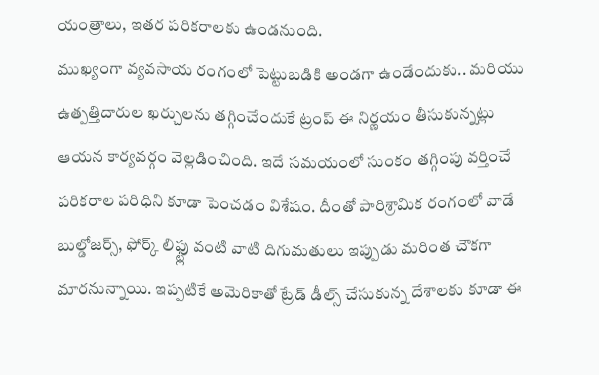యంత్రాలు, ఇతర పరికరాలకు ఉండనుంది.
ముఖ్యంగా వ్యవసాయ రంగంలో పెట్టుబడికి అండగా ఉండేందుకు.. మరియు ఉత్పత్తిదారుల ఖర్చులను తగ్గించేందుకే ట్రంప్ ఈ నిర్ణయం తీసుకున్నట్లు ఆయన కార్యవర్గం వెల్లడించింది. ఇదే సమయంలో సుంకం తగ్గింపు వర్తించే పరికరాల పరిధిని కూడా పెంచడం విశేషం. దీంతో పారిశ్రామిక రంగంలో వాడే బుల్డోజర్స్, ఫోర్క్ లిఫ్ట్లు వంటి వాటి దిగుమతులు ఇప్పుడు మరింత చౌకగా మారనున్నాయి. ఇప్పటికే అమెరికాతో ట్రేడ్ డీల్స్ చేసుకున్న దేశాలకు కూడా ఈ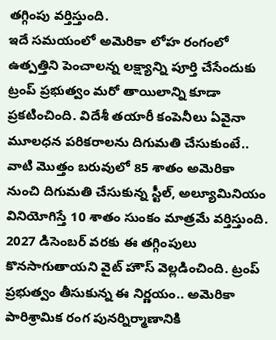తగ్గింపు వర్తిస్తుంది.
ఇదే సమయంలో అమెరికా లోహ రంగంలో ఉత్పత్తిని పెంచాలన్న లక్ష్యాన్ని పూర్తి చేసేందుకు ట్రంప్ ప్రభుత్వం మరో తాయిలాన్ని కూడా ప్రకటించింది. విదేశీ తయారీ కంపెనీలు ఏవైనా మూలధన పరికరాలను దిగుమతి చేసుకుంటే.. వాటి మొత్తం బరువులో 85 శాతం అమెరికా నుంచి దిగుమతి చేసుకున్న స్టీల్, అల్యూమినియం వినియోగిస్తే 10 శాతం సుంకం మాత్రమే వర్తిస్తుంది.
2027 డిసెంబర్ వరకు ఈ తగ్గింపులు కొనసాగుతాయని వైట్ హౌస్ వెల్లడించింది. ట్రంప్ ప్రభుత్వం తీసుకున్న ఈ నిర్ణయం.. అమెరికా పారిశ్రామిక రంగ పునర్నిర్మాణానికి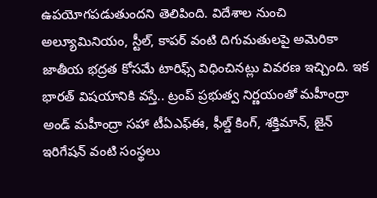ఉపయోగపడుతుందని తెలిపింది. విదేశాల నుంచి అల్యూమినియం, స్టీల్, కాపర్ వంటి దిగుమతులపై అమెరికా జాతీయ భద్రత కోసమే టారిఫ్స్ విధించినట్లు వివరణ ఇచ్చింది. ఇక భారత్ విషయానికి వస్తే.. ట్రంప్ ప్రభుత్వ నిర్ణయంతో మహీంద్రా అండ్ మహీంద్రా సహా టీఏఎఫ్ఈ, ఫీల్డ్ కింగ్, శక్తిమాన్, జైన్ ఇరిగేషన్ వంటి సంస్థలు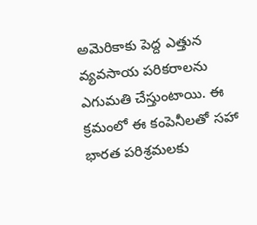అమెరికాకు పెద్ద ఎత్తున వ్యవసాయ పరికరాలను ఎగుమతి చేస్తుంటాయి. ఈ క్రమంలో ఈ కంపెనీలతో సహా భారత పరిశ్రమలకు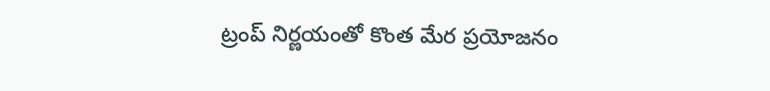ట్రంప్ నిర్ణయంతో కొంత మేర ప్రయోజనం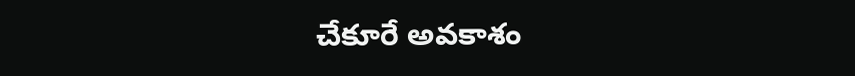చేకూరే అవకాశం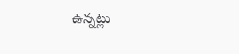ఉన్నట్లు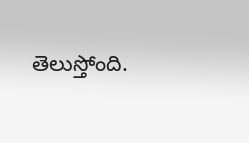తెలుస్తోంది.